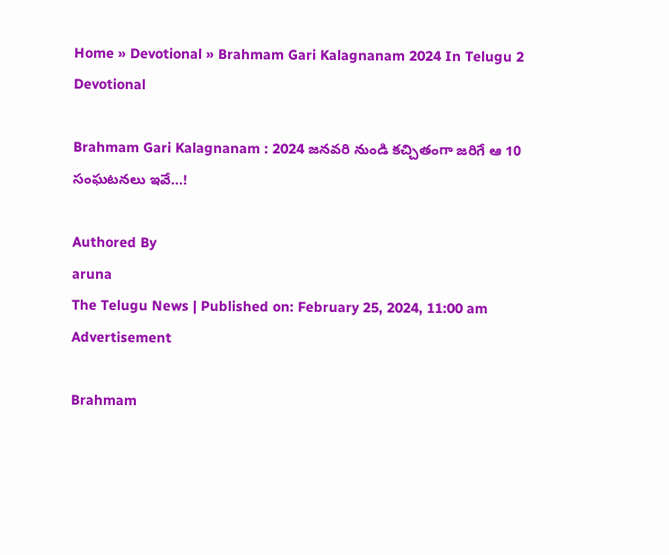Home » Devotional » Brahmam Gari Kalagnanam 2024 In Telugu 2
Devotional

Brahmam Gari Kalagnanam : 2024 జనవరి నుండి కచ్చితంగా జరిగే ఆ 10 సంఘటనలు ఇవే…!

Authored By
aruna
The Telugu News | Published on: February 25, 2024, 11:00 am
Advertisement

Brahmam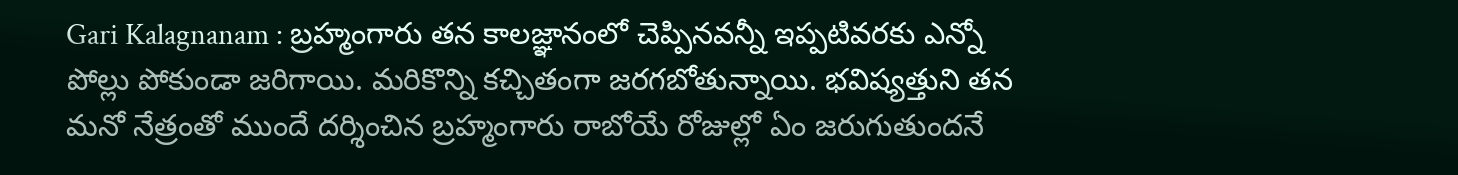Gari Kalagnanam : బ్రహ్మంగారు తన కాలజ్ఞానంలో చెప్పినవన్నీ ఇప్పటివరకు ఎన్నో పోల్లు పోకుండా జరిగాయి. మరికొన్ని కచ్చితంగా జరగబోతున్నాయి. భవిష్యత్తుని తన మనో నేత్రంతో ముందే దర్శించిన బ్రహ్మంగారు రాబోయే రోజుల్లో ఏం జరుగుతుందనే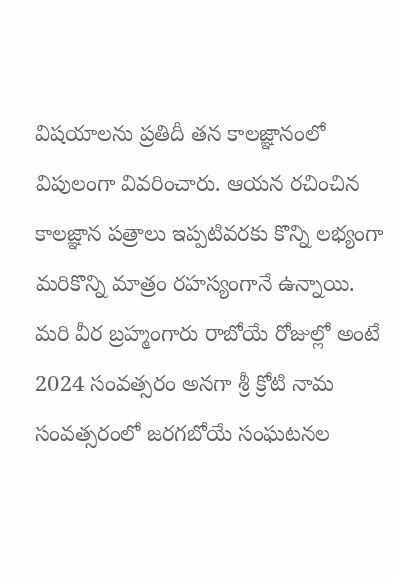విషయాలను ప్రతిదీ తన కాలజ్ఞానంలో విపులంగా వివరించారు. ఆయన రచించిన కాలజ్ఞాన పత్రాలు ఇప్పటివరకు కొన్ని లభ్యంగా మరికొన్ని మాత్రం రహస్యంగానే ఉన్నాయి. మరి వీర బ్రహ్మంగారు రాబోయే రోజుల్లో అంటే 2024 సంవత్సరం అనగా శ్రీ క్రోటి నామ సంవత్సరంలో జరగబోయే సంఘటనల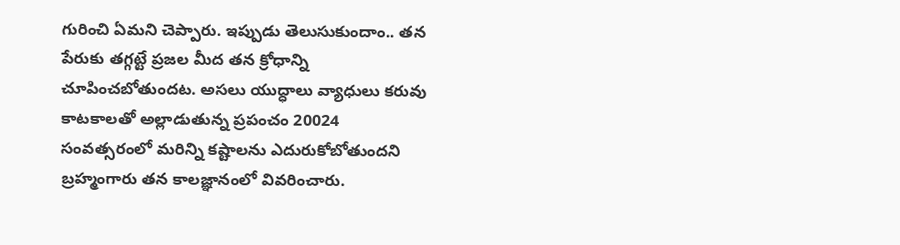గురించి ఏమని చెప్పారు. ఇప్పుడు తెలుసుకుందాం.. తన పేరుకు తగ్గట్టే ప్రజల మీద తన క్రోధాన్ని చూపించబోతుందట. అసలు యుద్ధాలు వ్యాధులు కరువు కాటకాలతో అల్లాడుతున్న ప్రపంచం 20024 సంవత్సరంలో మరిన్ని కష్టాలను ఎదురుకోబోతుందని బ్రహ్మంగారు తన కాలజ్ఞానంలో వివరించారు.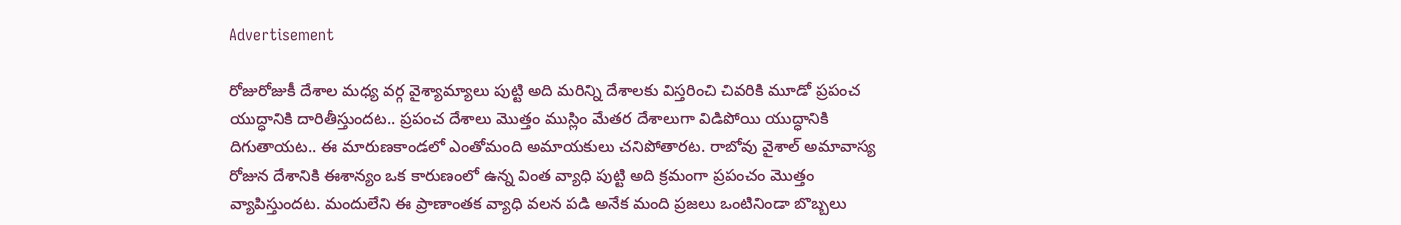Advertisement

రోజురోజుకీ దేశాల మధ్య వర్గ వైశ్యామ్యాలు పుట్టి అది మరిన్ని దేశాలకు విస్తరించి చివరికి మూడో ప్రపంచ యుద్ధానికి దారితీస్తుందట.. ప్రపంచ దేశాలు మొత్తం ముస్లిం మేతర దేశాలుగా విడిపోయి యుద్ధానికి దిగుతాయట.. ఈ మారుణకాండలో ఎంతోమంది అమాయకులు చనిపోతారట. రాబోవు వైశాల్ అమావాస్య రోజున దేశానికి ఈశాన్యం ఒక కారుణంలో ఉన్న వింత వ్యాధి పుట్టి అది క్రమంగా ప్రపంచం మొత్తం వ్యాపిస్తుందట. మందులేని ఈ ప్రాణాంతక వ్యాధి వలన పడి అనేక మంది ప్రజలు ఒంటినిండా బొబ్బలు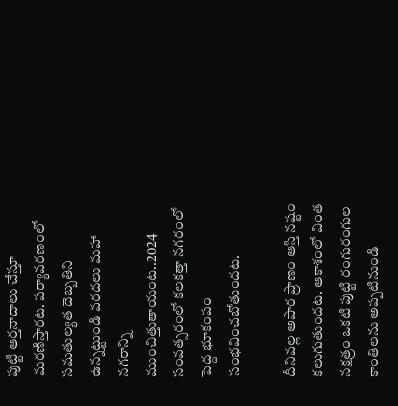పుట్టి ఆర్తనాదాలు చేస్తూ మరణిస్తారట. పర్యావరణంలో సమతుల్యత దెబ్బతిని ఉన్నట్టుండి వరదలు మహా నగరాన్ని ముంచిత్తుతాయంట..2024 సంవత్సరంలో కలకత్తా నగరంలో పెద్ద భూకంపం సంభవించబోతుందట.

దీనివల్ల అపార ప్రాణం ఆస్తి నష్టం కలుగుతుందట. ఆకాశంలో వింత నక్షత్రం ఒకటి పుట్టి రంగురంగుల కాంతిలను అప్పటినుండి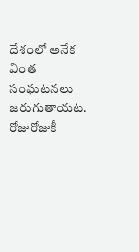దేశంలో అనేక వింత సంఘటనలు జరుగుతాయట. రోజురోజుకీ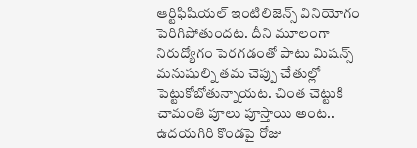ఆర్టిఫిషియల్ ఇంటిలిజెన్స్ వినియోగం పెరిగిపోతుందట. దీని మూలంగా నిరుద్యోగం పెరగడంతో పాటు మిషన్స్ మనుషుల్ని తమ చెప్పు చేతుల్లో పెట్టుకోబోతున్నాయట. చింత చెట్టుకి చామంతి పూలు పూస్తాయి అంట.. ఉదయగిరి కొండపై రోజు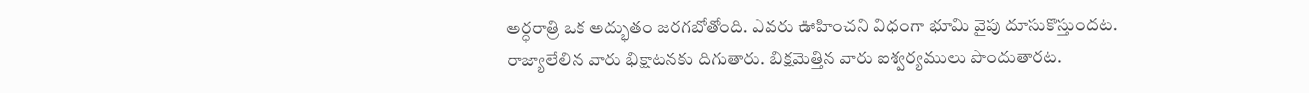అర్ధరాత్రి ఒక అద్భుతం జరగబోతోంది. ఎవరు ఊహించని విధంగా భూమి వైపు దూసుకొస్తుందట. రాజ్యాలేలిన వారు భిక్షాటనకు దిగుతారు. బిక్షమెత్తిన వారు ఐశ్వర్యములు పొందుతారట.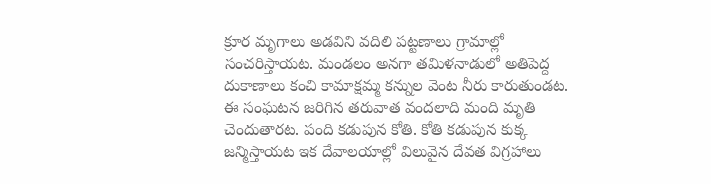క్రూర మృగాలు అడవిని వదిలి పట్టణాలు గ్రామాల్లో సంచరిస్తాయట. మండలం అనగా తమిళనాడులో అతిపెద్ద దుకాణాలు కంచి కామాక్షమ్మ కన్నుల వెంట నీరు కారుతుండట. ఈ సంఘటన జరిగిన తరువాత వందలాది మంది మృతి చెందుతారట. పంది కడుపున కోతి. కోతి కడుపున కుక్క జన్మిస్తాయట ఇక దేవాలయాల్లో విలువైన దేవత విగ్రహాలు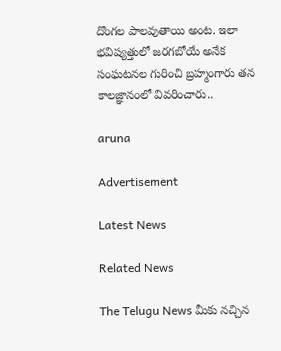దొంగల పాలవుతాయి అంట. ఇలా భవిష్యత్తులో జరగబోయే అనేక సంఘటనల గురించి బ్రహ్మంగారు తన కాలజ్ఞానంలో వివరించారు..

aruna

Advertisement

Latest News

Related News

The Telugu News మీకు నచ్చిన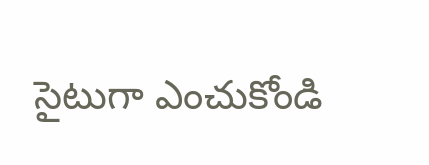సైటుగా ఎంచుకోండి